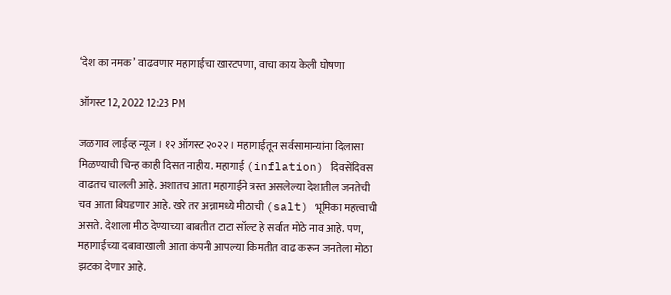‘देश का नमक’ वाढवणार महागाईचा खारटपणा, वाचा काय केली घोषणा

ऑगस्ट 12, 2022 12:23 PM

जळगाव लाईव्ह न्यूज । १२ ऑगस्ट २०२२ । महागाईतून सर्वसामान्यांना दिलासा मिळण्याची चिन्ह काही दिसत नाहीय. महागाई (inflation) दिवसेंदिवस वाढतच चालली आहे. अशातच आता महागाईने त्रस्त असलेल्या देशातील जनतेची चव आता बिघडणार आहे. खरे तर अन्नामध्ये मीठाची (salt) भूमिका महत्त्वाची असते. देशाला मीठ देण्याच्या बाबतीत टाटा सॉल्ट हे सर्वात मोठे नाव आहे. पण, महागाईच्या दबावाखाली आता कंपनी आपल्या किमतीत वाढ करून जनतेला मोठा झटका देणार आहे.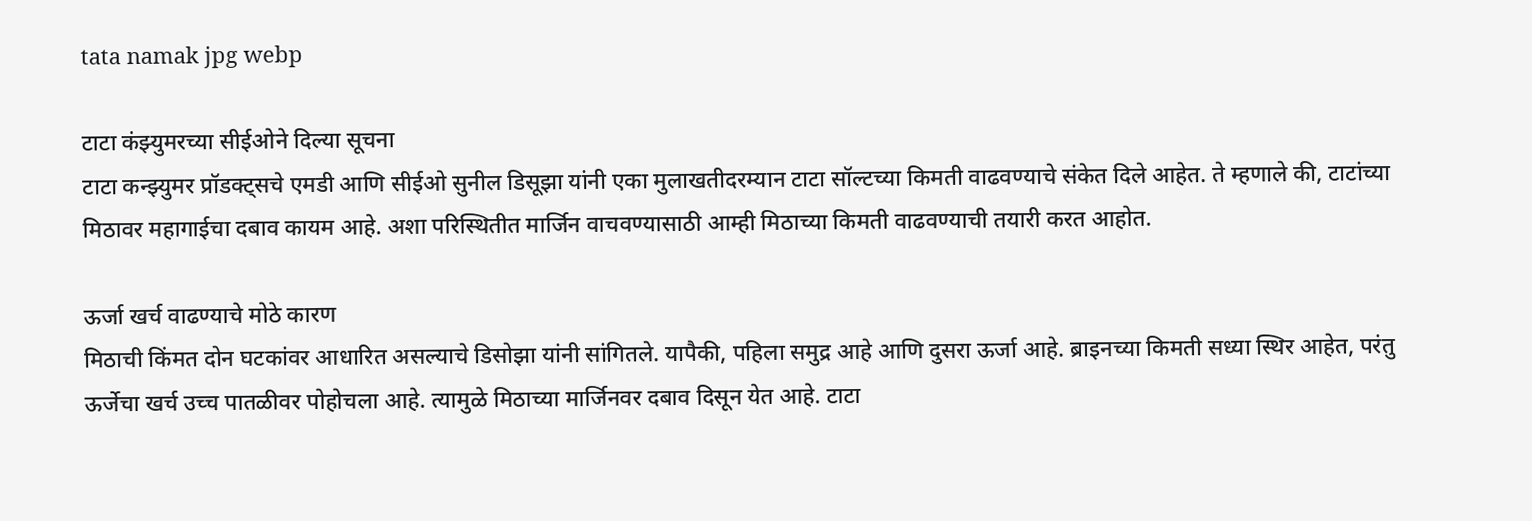tata namak jpg webp

टाटा कंझ्युमरच्या सीईओने दिल्या सूचना
टाटा कन्झ्युमर प्रॉडक्ट्सचे एमडी आणि सीईओ सुनील डिसूझा यांनी एका मुलाखतीदरम्यान टाटा सॉल्टच्या किमती वाढवण्याचे संकेत दिले आहेत. ते म्हणाले की, टाटांच्या मिठावर महागाईचा दबाव कायम आहे. अशा परिस्थितीत मार्जिन वाचवण्यासाठी आम्ही मिठाच्या किमती वाढवण्याची तयारी करत आहोत.

ऊर्जा खर्च वाढण्याचे मोठे कारण
मिठाची किंमत दोन घटकांवर आधारित असल्याचे डिसोझा यांनी सांगितले. यापैकी, पहिला समुद्र आहे आणि दुसरा ऊर्जा आहे. ब्राइनच्या किमती सध्या स्थिर आहेत, परंतु ऊर्जेचा खर्च उच्च पातळीवर पोहोचला आहे. त्यामुळे मिठाच्या मार्जिनवर दबाव दिसून येत आहे. टाटा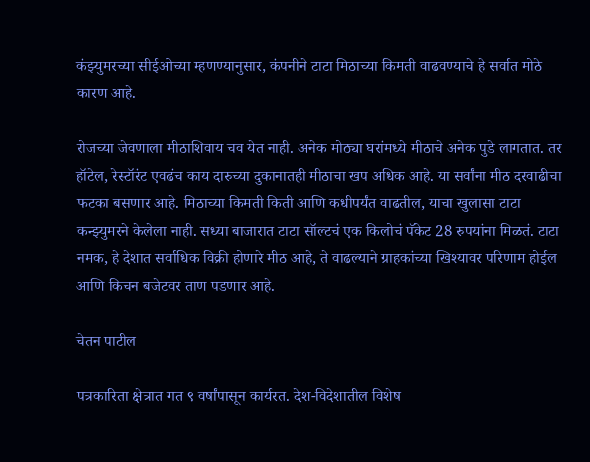कंझ्युमरच्या सीईओच्या म्हणण्यानुसार, कंपनीने टाटा मिठाच्या किमती वाढवण्याचे हे सर्वात मोठे कारण आहे.

रोजच्या जेवणाला मीठाशिवाय चव येत नाही. अनेक मोठ्या घरांमध्ये मीठाचे अनेक पुडे लागतात. तर हॉटेल, रेस्टॉरंट एवढंच काय दारुच्या दुकानातही मीठाचा खप अधिक आहे. या सर्वांना मीठ दरवाढीचा फटका बसणार आहे. मिठाच्या किमती किती आणि कधीपर्यंत वाढतील, याचा खुलासा टाटा कन्झ्युमरने केलेला नाही. सध्या बाजारात टाटा सॉल्टचं एक किलोचं पॅकेट 28 रुपयांना मिळतं. टाटा नमक, हे देशात सर्वाधिक विक्री होणारे मीठ आहे, ते वाढल्याने ग्राहकांच्या खिश्यावर परिणाम होईल आणि किचन बजेटवर ताण पडणार आहे.

चेतन पाटील

पत्रकारिता क्षेत्रात गत ९ वर्षांपासून कार्यरत. देश-विदेशातील विशेष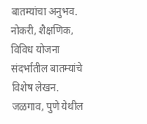बातम्यांचा अनुभव. नोकरी, शैक्षणिक, विविध योजना संदर्भातील बातम्यांचे विशेष लेखन. जळगाव, पुणे येथील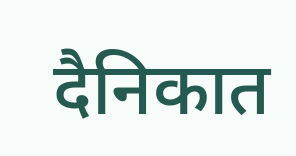दैनिकात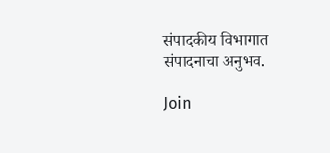संपादकीय विभागात संपादनाचा अनुभव.

Join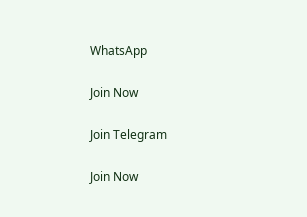WhatsApp

Join Now

Join Telegram

Join Now